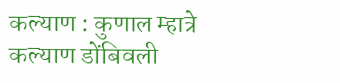कल्याण : कुणाल म्हात्रे
कल्याण डोंबिवली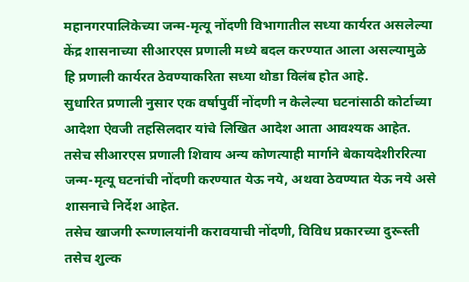महानगरपालिकेच्या जन्म-मृत्यू नोंदणी विभागातील सध्या कार्यरत असलेल्या केंद्र शासनाच्या सीआरएस प्रणाली मध्ये बदल करण्यात आला असल्यामुळे हि प्रणाली कार्यरत ठेवण्याकरिता सध्या थोडा विलंब होत आहे.
सुधारित प्रणाली नुसार एक वर्षापुर्वी नोंदणी न केलेल्या घटनांसाठी कोर्टाच्या आदेशा ऐवजी तहसिलदार यांचे लिखित आदेश आता आवश्यक आहेत. तसेच सीआरएस प्रणाली शिवाय अन्य कोणत्याही मार्गाने बेकायदेशीररित्या जन्म-मृत्यू घटनांची नोंदणी करण्यात येऊ नये, अथवा ठेवण्यात येऊ नये असे शासनाचे निर्देश आहेत.
तसेच खाजगी रूग्णालयांनी करावयाची नोंदणी, विविध प्रकारच्या दुरूस्ती तसेच शुल्क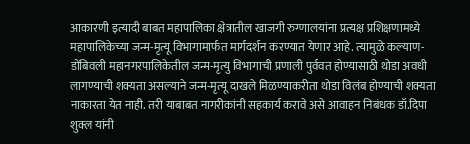आकारणी इत्यादी बाबत महापालिका क्षेत्रातील खाजगी रुग्णालयांना प्रत्यक्ष प्रशिक्षणामध्ये महापालिकेच्या जन्म-मृत्यू विभागामार्फत मार्गदर्शन करण्यात येणार आहे. त्यामुळे कल्याण- डोंबिवली महानगरपालिकेतील जन्म-मृत्यु विभागाची प्रणाली पुर्ववत होण्यासाठी थोडा अवधी लागण्याची शक्यता असल्याने जन्म-मृत्यू दाखले मिळण्याकरीता थोडा विलंब होण्याची शक्यता नाकारता येत नाही. तरी याबाबत नागरीकांनी सहकार्य करावे असे आवाहन निबंधक डॉ.दिपा शुक्ल यांनी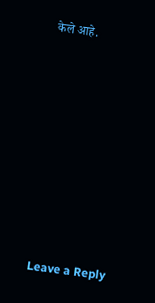केले आहे.














Leave a Reply